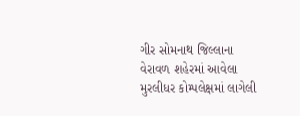ગીર સોમનાથ જિલ્લાના વેરાવળ શહેરમાં આવેલા મુરલીધર કોમ્પલેક્ષમાં લાગેલી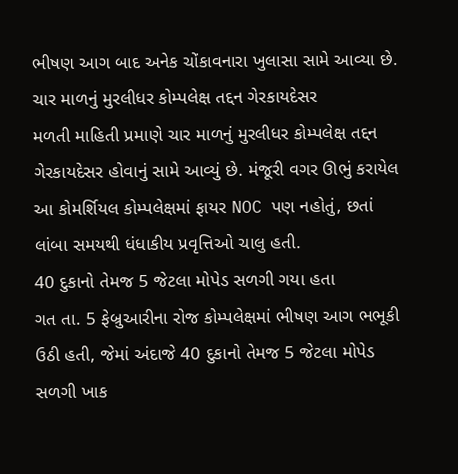ભીષણ આગ બાદ અનેક ચોંકાવનારા ખુલાસા સામે આવ્યા છે.
ચાર માળનું મુરલીધર કોમ્પલેક્ષ તદ્દન ગેરકાયદેસર
મળતી માહિતી પ્રમાણે ચાર માળનું મુરલીધર કોમ્પલેક્ષ તદ્દન ગેરકાયદેસર હોવાનું સામે આવ્યું છે. મંજૂરી વગર ઊભું કરાયેલ આ કોમર્શિયલ કોમ્પલેક્ષમાં ફાયર NOC પણ નહોતું, છતાં લાંબા સમયથી ધંધાકીય પ્રવૃત્તિઓ ચાલુ હતી.
40 દુકાનો તેમજ 5 જેટલા મોપેડ સળગી ગયા હતા
ગત તા. 5 ફેબ્રુઆરીના રોજ કોમ્પલેક્ષમાં ભીષણ આગ ભભૂકી ઉઠી હતી, જેમાં અંદાજે 40 દુકાનો તેમજ 5 જેટલા મોપેડ સળગી ખાક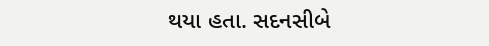થયા હતા. સદનસીબે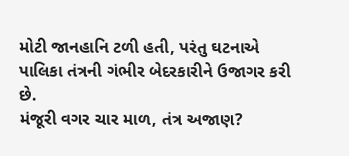મોટી જાનહાનિ ટળી હતી, પરંતુ ઘટનાએ પાલિકા તંત્રની ગંભીર બેદરકારીને ઉજાગર કરી છે.
મંજૂરી વગર ચાર માળ, તંત્ર અજાણ?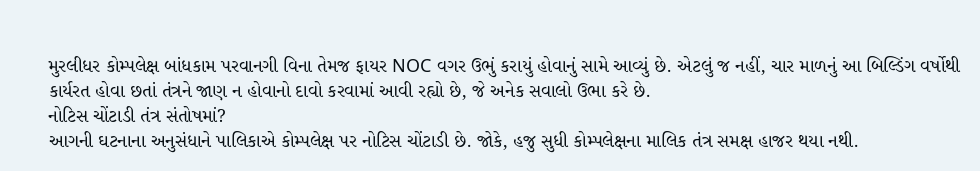મુરલીધર કોમ્પલેક્ષ બાંધકામ પરવાનગી વિના તેમજ ફાયર NOC વગર ઉભું કરાયું હોવાનું સામે આવ્યું છે. એટલું જ નહીં, ચાર માળનું આ બિલ્ડિંગ વર્ષોથી કાર્યરત હોવા છતાં તંત્રને જાણ ન હોવાનો દાવો કરવામાં આવી રહ્યો છે, જે અનેક સવાલો ઉભા કરે છે.
નોટિસ ચોંટાડી તંત્ર સંતોષમાં?
આગની ઘટનાના અનુસંધાને પાલિકાએ કોમ્પલેક્ષ પર નોટિસ ચોંટાડી છે. જોકે, હજુ સુધી કોમ્પલેક્ષના માલિક તંત્ર સમક્ષ હાજર થયા નથી.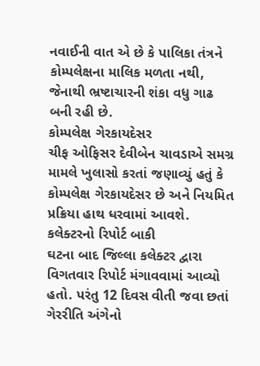નવાઈની વાત એ છે કે પાલિકા તંત્રને કોમ્પલેક્ષના માલિક મળતા નથી, જેનાથી ભ્રષ્ટાચારની શંકા વધુ ગાઢ બની રહી છે.
કોમ્પલેક્ષ ગેરકાયદેસર
ચીફ ઓફિસર દેવીબેન ચાવડાએ સમગ્ર મામલે ખુલાસો કરતાં જણાવ્યું હતું કે કોમ્પલેક્ષ ગેરકાયદેસર છે અને નિયમિત પ્રક્રિયા હાથ ધરવામાં આવશે.
કલેક્ટરનો રિપોર્ટ બાકી
ઘટના બાદ જિલ્લા કલેક્ટર દ્વારા વિગતવાર રિપોર્ટ મંગાવવામાં આવ્યો હતો. પરંતુ 12 દિવસ વીતી જવા છતાં ગેરરીતિ અંગેનો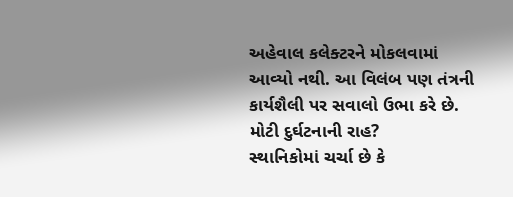અહેવાલ કલેક્ટરને મોકલવામાં આવ્યો નથી. આ વિલંબ પણ તંત્રની કાર્યશૈલી પર સવાલો ઉભા કરે છે.
મોટી દુર્ઘટનાની રાહ?
સ્થાનિકોમાં ચર્ચા છે કે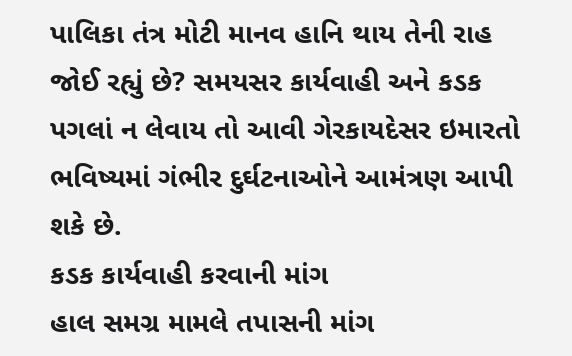પાલિકા તંત્ર મોટી માનવ હાનિ થાય તેની રાહ જોઈ રહ્યું છે? સમયસર કાર્યવાહી અને કડક પગલાં ન લેવાય તો આવી ગેરકાયદેસર ઇમારતો ભવિષ્યમાં ગંભીર દુર્ઘટનાઓને આમંત્રણ આપી શકે છે.
કડક કાર્યવાહી કરવાની માંગ
હાલ સમગ્ર મામલે તપાસની માંગ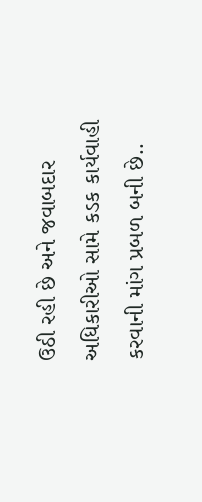ઉઠી રહી છે અને જવાબદાર અધિકારીઓ સામે કડક કાર્યવાહી કરવાની માંગ પ્રબળ બની છે..